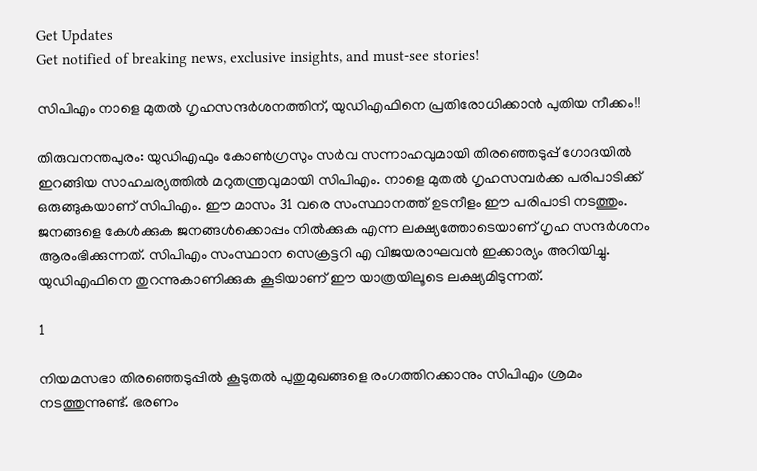Get Updates
Get notified of breaking news, exclusive insights, and must-see stories!

സിപിഎം നാളെ മുതല്‍ ഗൃഹസന്ദര്‍ശനത്തിന്, യുഡിഎഫിനെ പ്രതിരോധിക്കാന്‍ പുതിയ നീക്കം!!

തിരുവനന്തപുരം: യുഡിഎഫും കോണ്‍ഗ്രസും സര്‍വ സന്നാഹവുമായി തിരഞ്ഞെടുപ്പ് ഗോദയില്‍ ഇറങ്ങിയ സാഹചര്യത്തില്‍ മറുതന്ത്രവുമായി സിപിഎം. നാളെ മുതല്‍ ഗൃഹസമ്പര്‍ക്ക പരിപാടിക്ക് ഒരുങ്ങുകയാണ് സിപിഎം. ഈ മാസം 31 വരെ സംസ്ഥാനത്ത് ഉടനീളം ഈ പരിപാടി നടത്തും. ജനങ്ങളെ കേള്‍ക്കുക ജനങ്ങള്‍ക്കൊപ്പം നില്‍ക്കുക എന്ന ലക്ഷ്യത്തോടെയാണ് ഗൃഹ സന്ദര്‍ശനം ആരംഭിക്കുന്നത്. സിപിഎം സംസ്ഥാന സെക്രട്ടറി എ വിജയരാഘവന്‍ ഇക്കാര്യം അറിയിച്ചു. യുഡിഎഫിനെ തുറന്നുകാണിക്കുക കൂടിയാണ് ഈ യാത്രയിലൂടെ ലക്ഷ്യമിടുന്നത്.

1

നിയമസഭാ തിരഞ്ഞെടുപ്പില്‍ കൂടുതല്‍ പുതുമുഖങ്ങളെ രംഗത്തിറക്കാനും സിപിഎം ശ്രമം നടത്തുന്നുണ്ട്. ഭരണം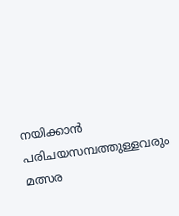നയിക്കാന്‍ പരിചയസമ്പത്തുള്ളവരും മത്സര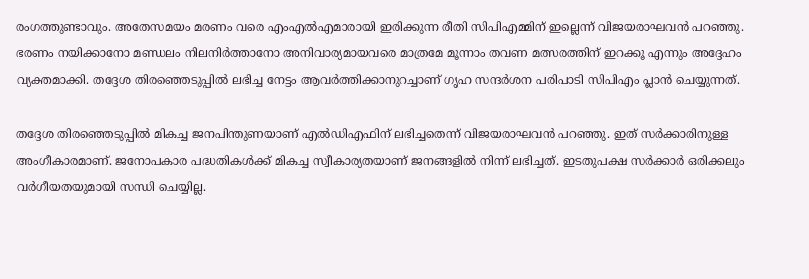രംഗത്തുണ്ടാവും. അതേസമയം മരണം വരെ എംഎല്‍എമാരായി ഇരിക്കുന്ന രീതി സിപിഎമ്മിന് ഇല്ലെന്ന് വിജയരാഘവന്‍ പറഞ്ഞു. ഭരണം നയിക്കാനോ മണ്ഡലം നിലനിര്‍ത്താനോ അനിവാര്യമായവരെ മാത്രമേ മൂന്നാം തവണ മത്സരത്തിന് ഇറക്കൂ എന്നും അദ്ദേഹം വ്യക്തമാക്കി. തദ്ദേശ തിരഞ്ഞെടുപ്പില്‍ ലഭിച്ച നേട്ടം ആവര്‍ത്തിക്കാനുറച്ചാണ് ഗൃഹ സന്ദര്‍ശന പരിപാടി സിപിഎം പ്ലാന്‍ ചെയ്യുന്നത്.

തദ്ദേശ തിരഞ്ഞെടുപ്പില്‍ മികച്ച ജനപിന്തുണയാണ് എല്‍ഡിഎഫിന് ലഭിച്ചതെന്ന് വിജയരാഘവന്‍ പറഞ്ഞു. ഇത് സര്‍ക്കാരിനുള്ള അംഗീകാരമാണ്. ജനോപകാര പദ്ധതികള്‍ക്ക് മികച്ച സ്വീകാര്യതയാണ് ജനങ്ങളില്‍ നിന്ന് ലഭിച്ചത്. ഇടതുപക്ഷ സര്‍ക്കാര്‍ ഒരിക്കലും വര്‍ഗീയതയുമായി സന്ധി ചെയ്യില്ല.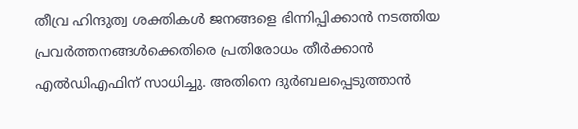തീവ്ര ഹിന്ദുത്വ ശക്തികള്‍ ജനങ്ങളെ ഭിന്നിപ്പിക്കാന്‍ നടത്തിയ പ്രവര്‍ത്തനങ്ങള്‍ക്കെതിരെ പ്രതിരോധം തീര്‍ക്കാന്‍ എല്‍ഡിഎഫിന് സാധിച്ചു. അതിനെ ദുര്‍ബലപ്പെടുത്താന്‍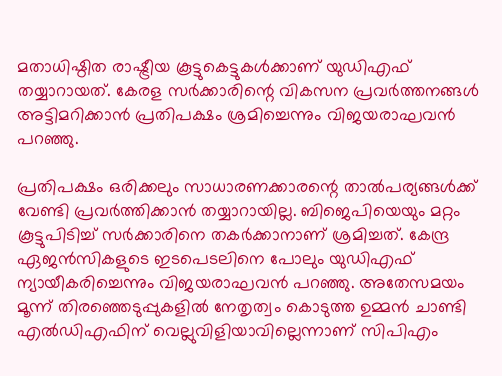മതാധിഷ്ഠിത രാഷ്ട്രീയ കൂട്ടുകെട്ടുകള്‍ക്കാണ് യുഡിഎഫ് തയ്യാറായത്. കേരള സര്‍ക്കാരിന്റെ വികസന പ്രവര്‍ത്തനങ്ങള്‍ അട്ടിമറിക്കാന്‍ പ്രതിപക്ഷം ശ്രമിച്ചെന്നും വിജയരാഘവന്‍ പറഞ്ഞു.

പ്രതിപക്ഷം ഒരിക്കലും സാധാരണക്കാരന്റെ താല്‍പര്യങ്ങള്‍ക്ക് വേണ്ടി പ്രവര്‍ത്തിക്കാന്‍ തയ്യാറായില്ല. ബിജെപിയെയും മറ്റം കൂട്ടുപിടിച്ച് സര്‍ക്കാരിനെ തകര്‍ക്കാനാണ് ശ്രമിച്ചത്. കേന്ദ്ര ഏജന്‍സികളുടെ ഇടപെടലിനെ പോലും യുഡിഎഫ് ന്യായീകരിച്ചെന്നും വിജയരാഘവന്‍ പറഞ്ഞു. അതേസമയം മൂന്ന് തിരഞ്ഞെടുപ്പുകളില്‍ നേതൃത്വം കൊടുത്ത ഉമ്മന്‍ ചാണ്ടി എല്‍ഡിഎഫിന് വെല്ലുവിളിയാവില്ലെന്നാണ് സിപിഎം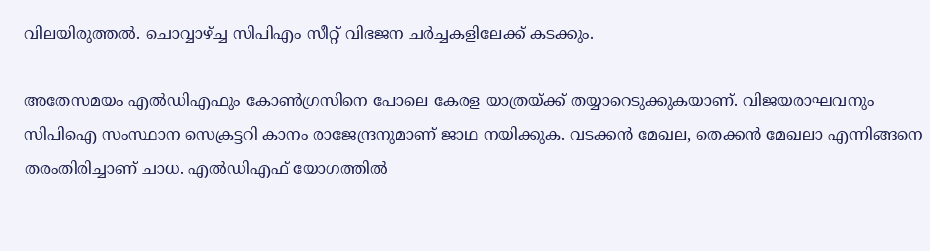വിലയിരുത്തല്‍. ചൊവ്വാഴ്ച്ച സിപിഎം സീറ്റ് വിഭജന ചര്‍ച്ചകളിലേക്ക് കടക്കും.

അതേസമയം എല്‍ഡിഎഫും കോണ്‍ഗ്രസിനെ പോലെ കേരള യാത്രയ്ക്ക് തയ്യാറെടുക്കുകയാണ്. വിജയരാഘവനും സിപിഐ സംസ്ഥാന സെക്രട്ടറി കാനം രാജേന്ദ്രനുമാണ് ജാഥ നയിക്കുക. വടക്കന്‍ മേഖല, തെക്കന്‍ മേഖലാ എന്നിങ്ങനെ തരംതിരിച്ചാണ് ചാധ. എല്‍ഡിഎഫ് യോഗത്തില്‍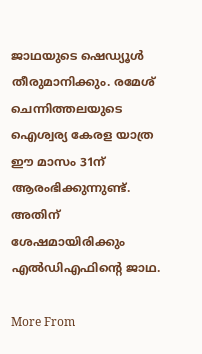ജാഥയുടെ ഷെഡ്യൂള്‍ തീരുമാനിക്കും. രമേശ് ചെന്നിത്തലയുടെ ഐശ്വര്യ കേരള യാത്ര ഈ മാസം 31ന് ആരംഭിക്കുന്നുണ്ട്. അതിന് ശേഷമായിരിക്കും എല്‍ഡിഎഫിന്റെ ജാഥ.

More From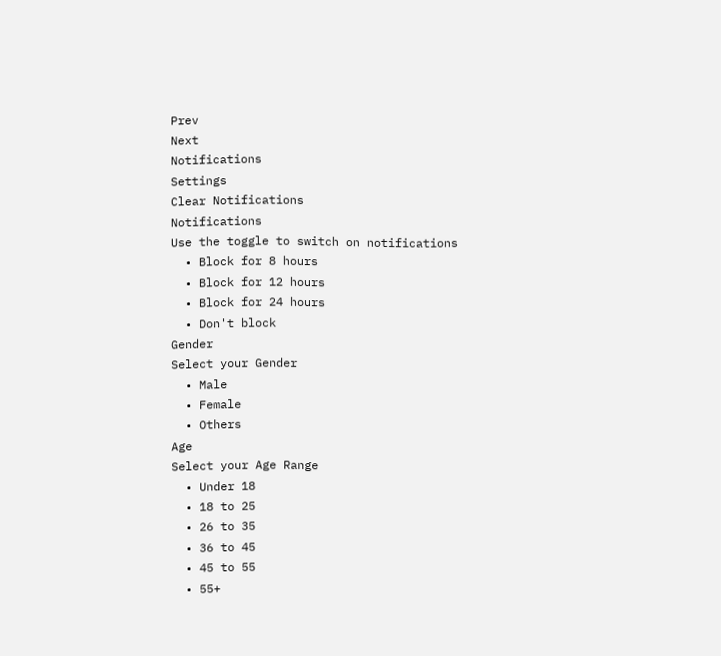Prev
Next
Notifications
Settings
Clear Notifications
Notifications
Use the toggle to switch on notifications
  • Block for 8 hours
  • Block for 12 hours
  • Block for 24 hours
  • Don't block
Gender
Select your Gender
  • Male
  • Female
  • Others
Age
Select your Age Range
  • Under 18
  • 18 to 25
  • 26 to 35
  • 36 to 45
  • 45 to 55
  • 55+